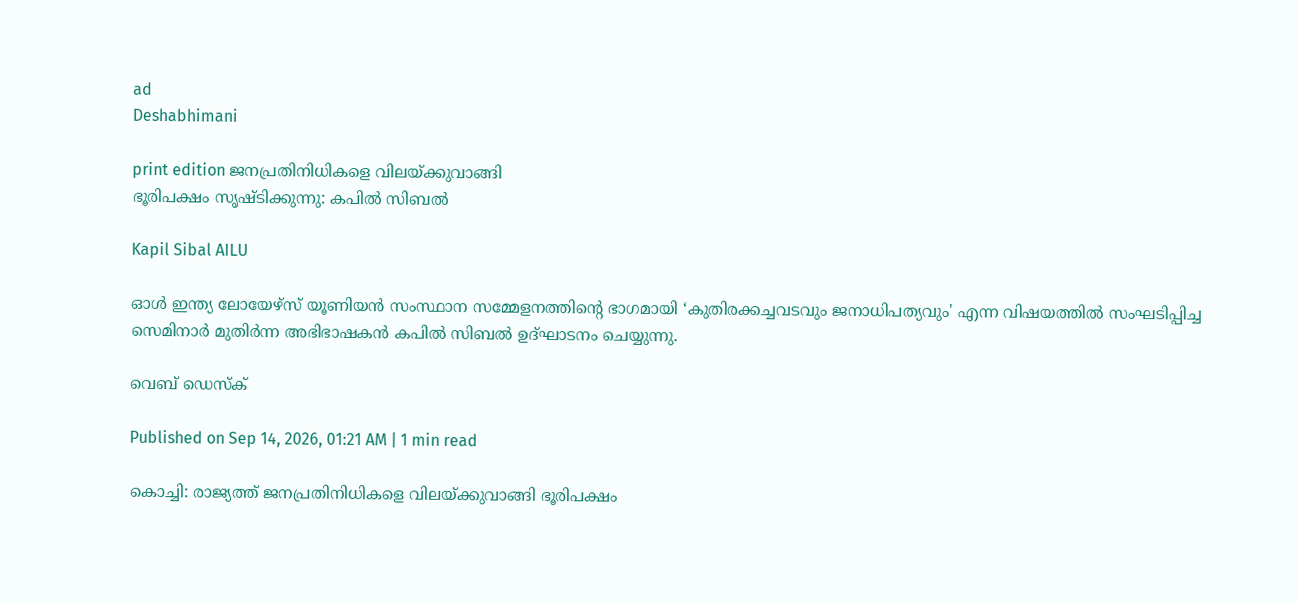ad
Deshabhimani

print edition ജനപ്രതിനിധികളെ വിലയ്ക്കുവാങ്ങി
ഭൂരിപക്ഷം സൃഷ്ടിക്കുന്നു: കപിൽ സിബൽ

Kapil Sibal AILU

ഓൾ ഇന്ത്യ ലോയേഴ്‌സ് യൂണിയൻ സംസ്ഥാന സമ്മേളനത്തിന്റെ ഭാഗമായി ‘കുതിരക്കച്ചവടവും ജനാധിപത്യവും' എന്ന വിഷയത്തിൽ സംഘടിപ്പിച്ച സെമിനാർ മുതിർന്ന അഭിഭാഷകൻ കപിൽ സിബൽ ഉദ്ഘാടനം ചെയ്യുന്നു.

വെബ് ഡെസ്ക്

Published on Sep 14, 2026, 01:21 AM | 1 min read

കൊച്ചി: രാജ്യത്ത്‌ ജനപ്രതിനിധികളെ വിലയ്ക്കുവാങ്ങി ഭൂരിപക്ഷം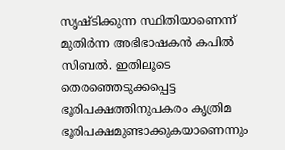സൃഷ്ടിക്കുന്ന സ്ഥിതിയാണെന്ന്‌ മുതിർന്ന അഭിഭാഷകൻ കപിൽ സിബൽ. ഇതിലൂടെ തെരഞ്ഞെടുക്കപ്പെട്ട ഭൂരിപക്ഷത്തിനുപകരം കൃത്രിമ ഭൂരിപക്ഷമുണ്ടാക്കുകയാണെന്നും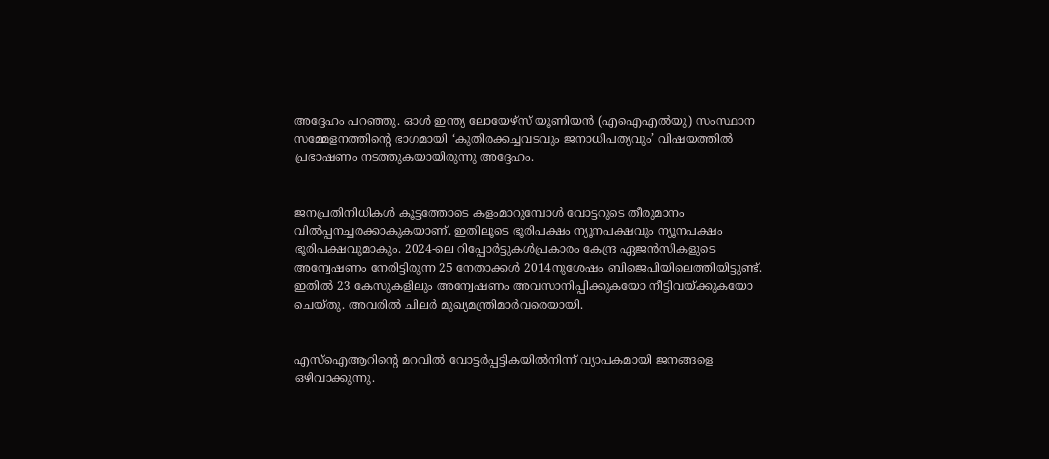അദ്ദേഹം പറഞ്ഞു. ഓൾ ഇന്ത്യ ലോയേഴ്സ് യൂണിയൻ (എഐഎൽയു) സംസ്ഥാന സമ്മേളനത്തിന്റെ ഭാഗമായി ‘കുതിരക്കച്ചവടവും ജനാധിപത്യവും’ വിഷയത്തിൽ പ്രഭാഷണം നടത്തുകയായിരുന്നു അദ്ദേഹം.


ജനപ്രതിനിധികൾ കൂട്ടത്തോടെ കളംമാറുമ്പോൾ വോട്ടറുടെ തീരുമാനം വിൽപ്പനച്ചരക്കാകുകയാണ്‌. ഇതിലൂടെ ഭൂരിപക്ഷം ന്യൂനപക്ഷവും ന്യൂനപക്ഷം ഭൂരിപക്ഷവുമാകും. 2024-ലെ റിപ്പോർട്ടുകൾപ്രകാരം കേന്ദ്ര ഏജൻസികളുടെ അന്വേഷണം നേരിട്ടിരുന്ന 25 നേതാക്കൾ 2014നുശേഷം ബിജെപിയിലെത്തിയിട്ടുണ്ട്‌. ഇതിൽ 23 കേസുകളിലും അന്വേഷണം അവസാനിപ്പിക്കുകയോ നീട്ടിവയ്ക്കുകയോ ചെയ്തു. അവരിൽ ചിലർ മുഖ്യമന്ത്രിമാർവരെയായി.


എസ്‌ഐആറിന്റെ മറവിൽ വോട്ടർപ്പട്ടികയിൽനിന്ന്‌ വ്യാപകമായി ജനങ്ങളെ ഒഴിവാക്കുന്നു.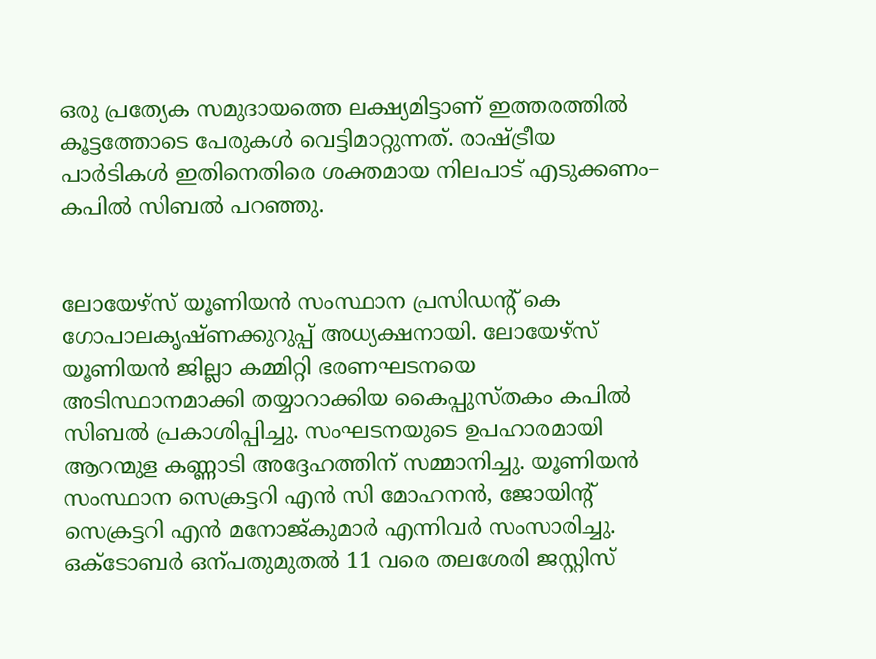ഒരു പ്രത്യേക സമുദായത്തെ ലക്ഷ്യമിട്ടാണ് ഇത്തരത്തിൽ കൂട്ടത്തോടെ പേരുകൾ വെട്ടിമാറ്റുന്നത്. രാഷ്ട്രീയ പാർടികൾ ഇതിനെതിരെ ശക്തമായ നിലപാട്‌ എടുക്കണം– കപിൽ സിബൽ പറഞ്ഞു.


ലോയേഴ്‌സ്‌ യൂണിയൻ സംസ്ഥാന പ്രസിഡന്റ്‌ കെ ഗോപാലകൃഷ്ണക്കുറുപ്പ്‌ അധ്യക്ഷനായി. ലോയേഴ്‌സ്‌ യൂണിയൻ ജില്ലാ കമ്മിറ്റി ഭരണഘടനയെ അടിസ്ഥാനമാക്കി തയ്യാറാക്കിയ കൈപ്പുസ്‌തകം കപിൽ സിബൽ പ്രകാശിപ്പിച്ചു. സംഘടനയുടെ ഉപഹാരമായി ആറന്മുള കണ്ണാടി അദ്ദേഹത്തിന്‌ സമ്മാനിച്ചു. യൂണിയൻ സംസ്ഥാന സെക്രട്ടറി എൻ സി മോഹനൻ, ജോയിന്റ്‌ സെക്രട്ടറി എൻ മനോജ്‌കുമാർ എന്നിവർ സംസാരിച്ചു. ഒക്ടോബര്‍ ഒന്പതുമുതൽ 11 വരെ തലശേരി ജസ്റ്റിസ്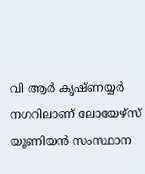വി ആർ കൃഷ്ണയ്യർ നഗറിലാണ്‌ ലോയേഴ്സ് യൂണിയൻ സംസ്ഥാന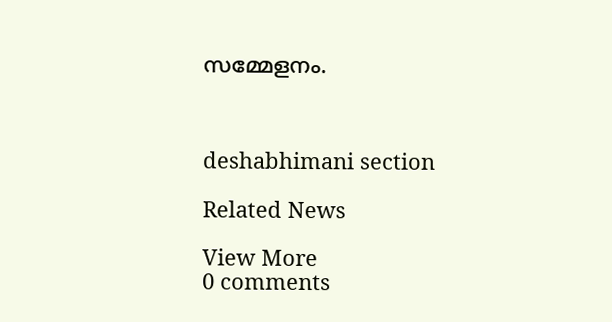സമ്മേളനം.



deshabhimani section

Related News

View More
0 comments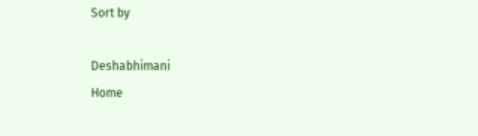Sort by

Deshabhimani
Home